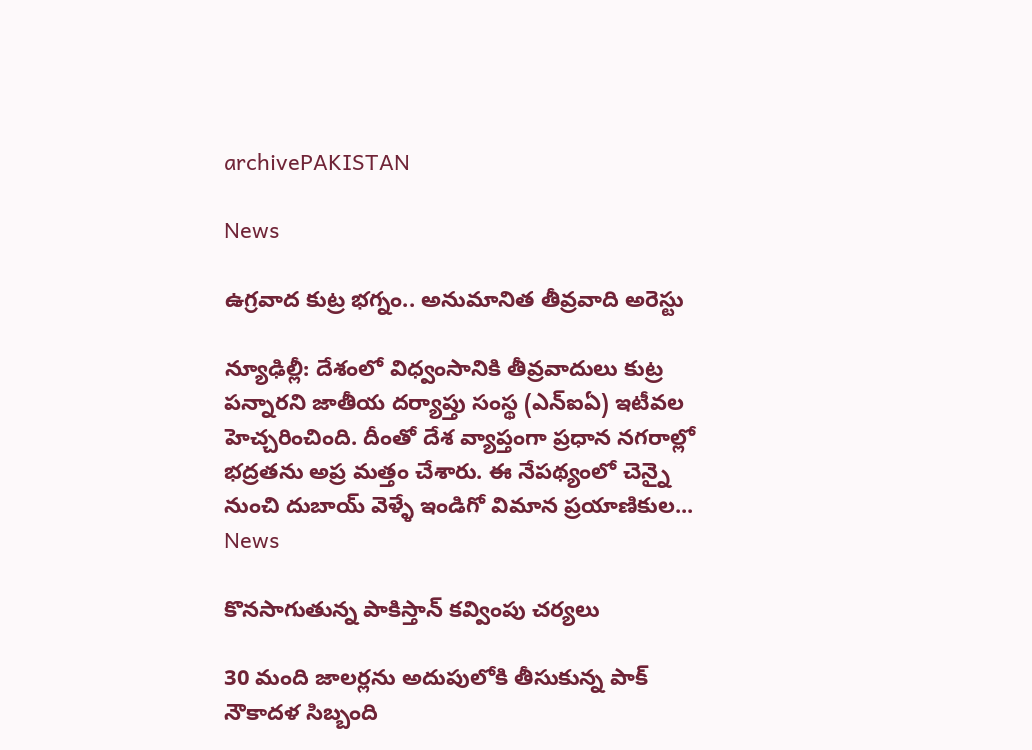archivePAKISTAN

News

ఉగ్రవాద కుట్ర భగ్నం.. అనుమానిత తీవ్రవాది అరెస్టు

న్యూఢిల్లీ: దేశంలో విధ్వంసానికి తీవ్రవాదులు కుట్ర పన్నారని జాతీయ దర్యాప్తు సంస్థ (ఎన్‌ఐఏ) ఇటీవల హెచ్చరించింది. దీంతో దేశ వ్యాప్తంగా ప్రధాన నగరాల్లో భద్రతను అప్ర మత్తం చేశారు. ఈ నేపథ్యంలో చెన్నై నుంచి దుబాయ్‌ వెళ్ళే ఇండిగో విమాన ప్రయాణికుల...
News

కొనసాగుతున్న పాకిస్తాన్ కవ్వింపు చర్యలు

30 మంది జాలర్లను అదుపులోకి తీసుకున్న పాక్ నౌకాదళ సిబ్బంది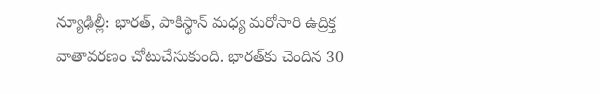న్యూఢిల్లీ: భారత్‌, పాకిస్థాన్‌ మధ్య మరోసారి ఉద్రిక్త వాతావరణం చోటుచేసుకుంది. భారత్‌కు చెందిన 30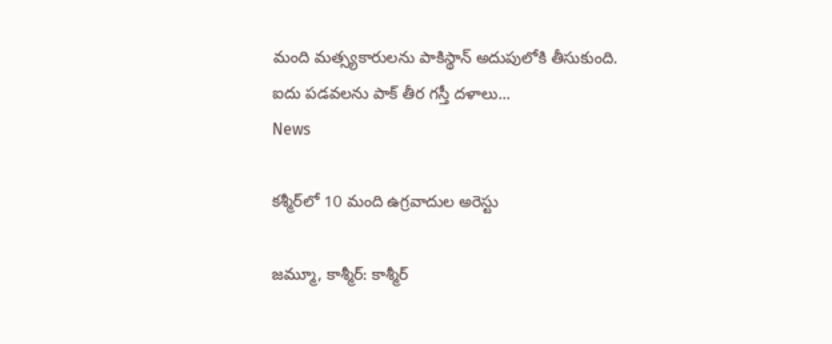మంది మత్స్యకారులను పాకిస్థాన్‌ అదుపులోకి తీసుకుంది. ఐదు పడవలను పాక్‌ తీర గస్తీ దళాలు...
News

క‌శ్మీర్‌లో 10 మంది ఉగ్ర‌వాదుల అరెస్టు

జమ్మూ, కాశ్మీర్: కాశ్మీర్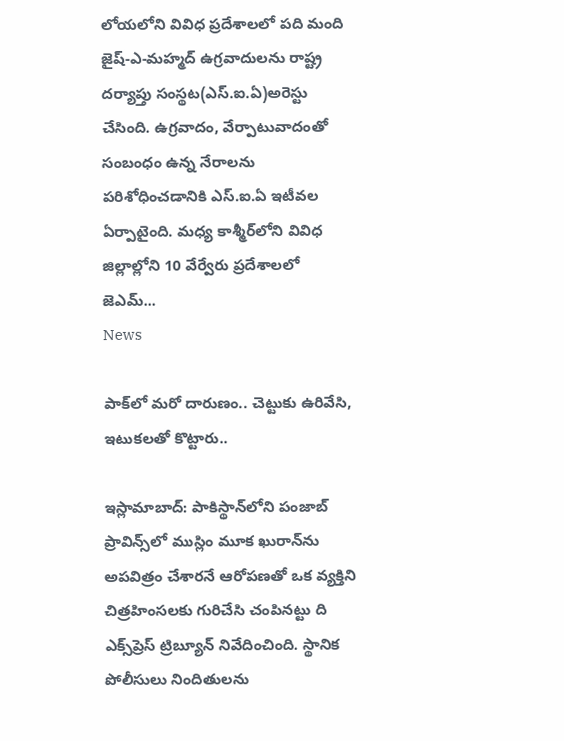లోయలోని వివిధ ప్రదేశాలలో పది మంది జైష్-ఎ-మహ్మద్ ఉగ్రవాదులను రాష్ట్ర దర్యాప్తు సంస్థట(ఎస్‌.ఐ.ఏ)అరెస్టు చేసింది. ఉగ్రవాదం, వేర్పాటువాదంతో సంబంధం ఉన్న నేరాలను పరిశోధించడానికి ఎస్‌.ఐ.ఏ ఇటీవల ఏర్పాటైంది. మధ్య కాశ్మీర్‌లోని వివిధ జిల్లాల్లోని 10 వేర్వేరు ప్రదేశాలలో జెఎమ్...
News

పాక్‌లో మరో దారుణం.. చెట్టుకు ఉరివేసి, ఇటుకలతో కొట్టారు..

ఇస్లామాబాద్‌: పాకిస్థాన్‌లోని పంజాబ్ ప్రావిన్స్‌లో ముస్లిం మూక ఖురాన్‌ను అపవిత్రం చేశారనే ఆరోపణతో ఒక వ్యక్తిని చిత్రహింసలకు గురిచేసి చంపినట్టు ది ఎక్స్‌ప్రెస్ ట్రిబ్యూన్ నివేదించింది. స్థానిక పోలీసులు నిందితులను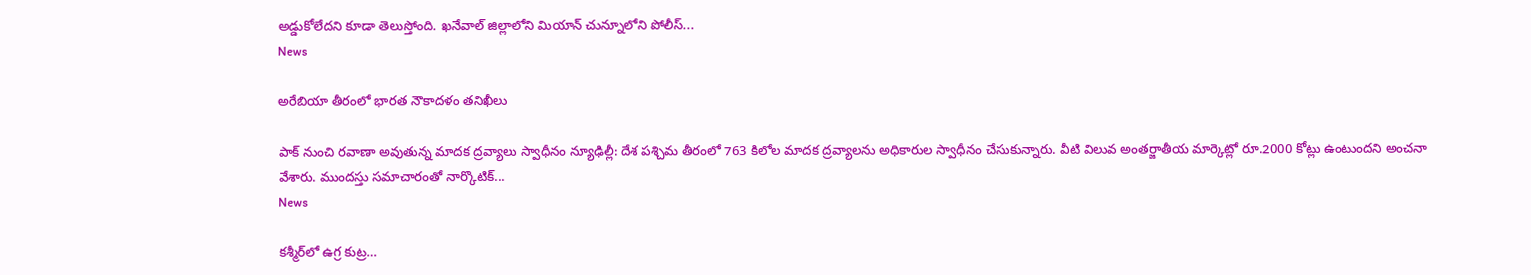అడ్డుకోలేదని కూడా తెలుస్తోంది. ఖనేవాల్ జిల్లాలోని మియాన్ చున్నూలోని పోలీస్...
News

అరేబియా తీరంలో భారత నౌకాదళం తనిఖీలు

పాక్ నుంచి ర‌వాణా అవుతున్న మాదక ద్రవ్యాలు స్వాధీనం న్యూఢిల్లీ: దేశ పశ్చిమ తీరంలో 763 కిలోల మాదక ద్రవ్యాలను అధికారుల స్వాధీనం చేసుకున్నారు. వీటి విలువ అంతర్జాతీయ మార్కెట్లో రూ.2000 కోట్లు ఉంటుందని అంచనా వేశారు. ముందస్తు సమాచారంతో నార్కొటిక్...
News

కశ్మీర్‌లో ఉగ్ర కుట్ర…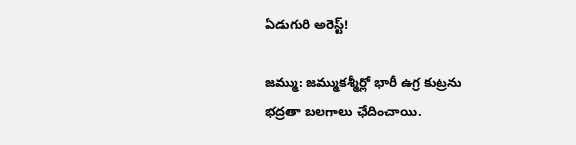ఏడుగురి అరెస్ట్!

జమ్ము: జమ్ముకశ్మీర్లో భారీ ఉగ్ర కుట్రను భ‌ద్ర‌తా బ‌ల‌గాలు ఛేదించాయి.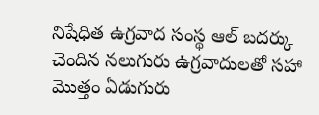నిషేధిత ఉగ్రవాద సంస్థ ఆల్ బదర్కు చెందిన నలుగురు ఉగ్రవాదులతో సహా మొత్తం ఏడుగురు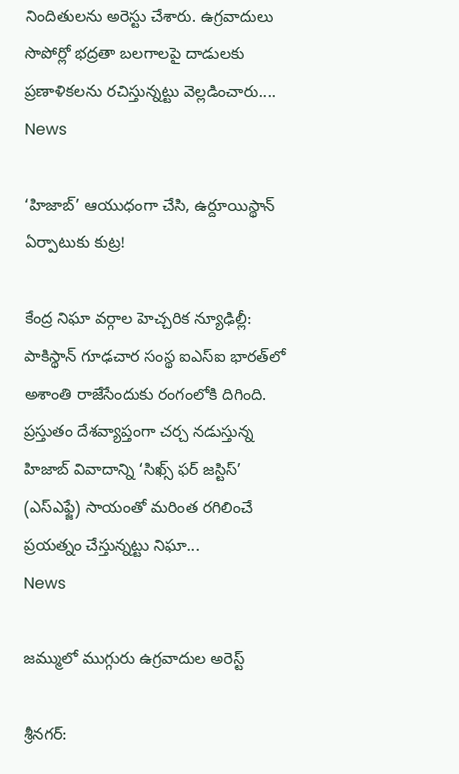నిందితులను అరెస్టు చేశారు. ఉగ్రవాదులు సొపోర్లో భద్రతా బలగాలపై దాడులకు ప్రణాళికలను రచిస్తున్నట్టు వెల్లడించారు....
News

‘హిజాబ్’ ఆయుధంగా చేసి, ఉర్దూయిస్థాన్ ఏర్పాటుకు కుట్ర!

కేంద్ర‌ నిఘా వర్గాల హెచ్చరిక న్యూఢిల్లీ: పాకిస్థాన్ గూఢచార సంస్థ ఐఎస్ఐ భారత్‌లో అశాంతి రాజేసేందుకు రంగంలోకి దిగింది. ప్రస్తుతం దేశవ్యాప్తంగా చర్చ నడుస్తున్న హిజాబ్ వివాదాన్ని ‘సిఖ్స్ ఫర్ జస్టిస్’ (ఎస్ఎఫ్జే) సాయంతో మరింత రగిలించే ప్రయత్నం చేస్తున్నట్టు నిఘా...
News

జమ్ములో ముగ్గురు ఉగ్రవాదుల అరెస్ట్‌

శ్రీనగర్‌: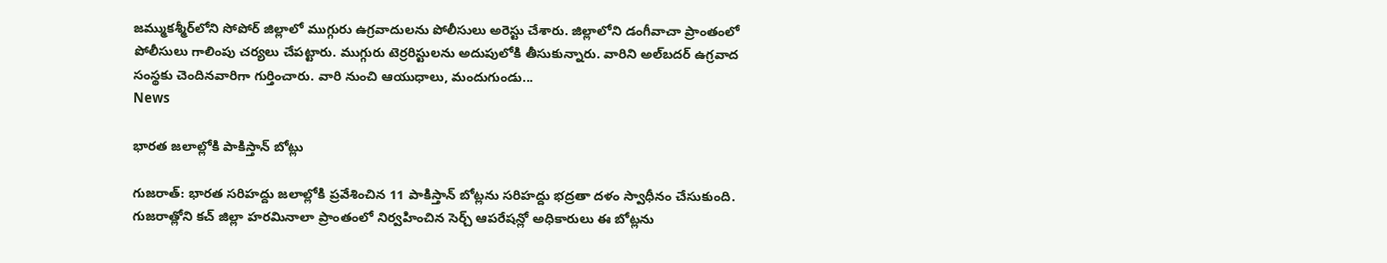జమ్ముకశ్మీర్‌లోని సోపోర్‌ జిల్లాలో ముగ్గురు ఉగ్రవాదులను పోలీసులు అరెస్టు చేశారు. జిల్లాలోని డంగీవాచా ప్రాంతంలో పోలీసులు గాలింపు చ‌ర్య‌లు చేపట్టారు. ముగ్గురు టెర్రరిస్టులను అదుపులోకి తీసుకున్నారు. వారిని అల్‌బదర్‌ ఉగ్రవాద సంస్థకు చెందినవారిగా గుర్తించారు. వారి నుంచి ఆయుధాలు, మందుగుండు...
News

భారత జలాల్లోకి పాకిస్తాన్‌ బోట్లు

గుజ‌రాత్‌: భారత సరిహద్దు జలాల్లోకి ప్రవేశించిన 11 పాకిస్తాన్‌ బోట్లను సరిహద్దు భద్రతా దళం స్వాధీనం చేసుకుంది. గుజరాత్లోని కచ్ జిల్లా హరమినాలా ప్రాంతంలో నిర్వహించిన సెర్చ్ ఆపరేషన్లో అధికారులు ఈ బోట్లను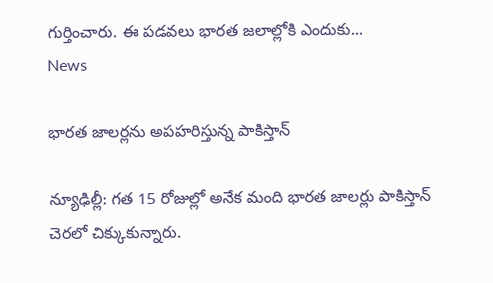గుర్తించారు. ఈ పడవలు భారత జలాల్లోకి ఎందుకు...
News

భారత జాలర్లను అపహరిస్తున్న పాకిస్తాన్

న్యూఢిల్లీ: గత 15 రోజుల్లో అనేక మంది భారత జాలర్లు పాకిస్తాన్ చెరలో చిక్కుకున్నారు.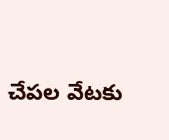చేపల వేటకు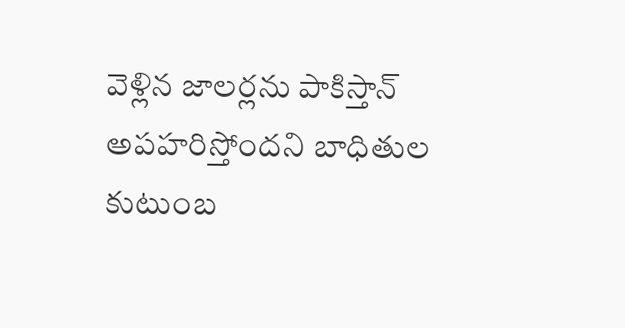వెళ్లిన జాలర్లను పాకిస్తాన్ అపహరిస్తోందని బాధితుల కుటుంబ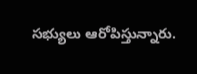సభ్యులు ఆరోపిస్తున్నారు.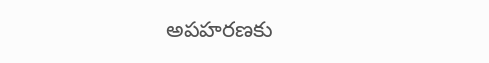అపహరణకు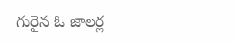గురైన ఓ జాలర్ల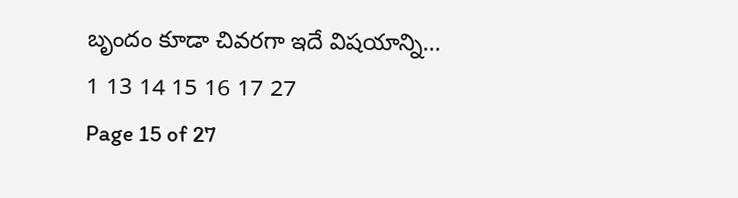బృందం కూడా చివరగా ఇదే విషయాన్ని...
1 13 14 15 16 17 27
Page 15 of 27